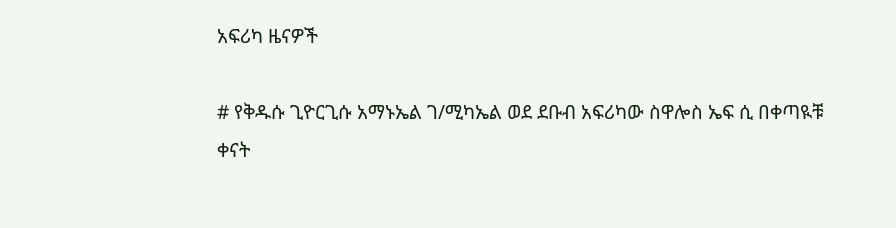አፍሪካ ዜናዎች

# የቅዱሱ ጊዮርጊሱ አማኑኤል ገ/ሚካኤል ወደ ደቡብ አፍሪካው ስዋሎስ ኤፍ ሲ በቀጣዪቹ ቀናት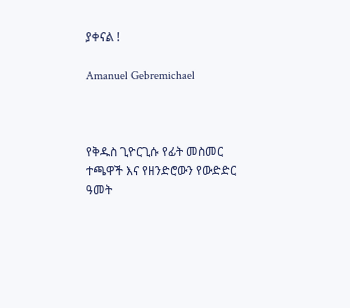ያቀናል !

Amanuel Gebremichael



የቅዱስ ጊዮርጊሱ የፊት መስመር ተጫዋች እና የዘንድሮውን የውድድር ዓመት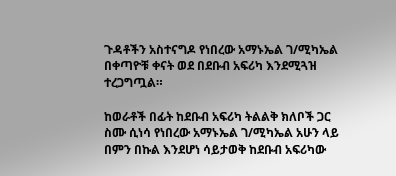ጉዳቶችን አስተናግዶ የነበረው አማኑኤል ገ/ሚካኤል በቀጣዮቹ ቀናት ወደ በደቡብ አፍሪካ እንደሚጓዝ ተረጋግጧል።

ከወራቶች በፊት ከደቡብ አፍሪካ ትልልቅ ክለቦች ጋር ስሙ ሲነሳ የነበረው አማኑኤል ገ/ሚካኤል አሁን ላይ በምን በኩል እንደሆነ ሳይታወቅ ከደቡብ አፍሪካው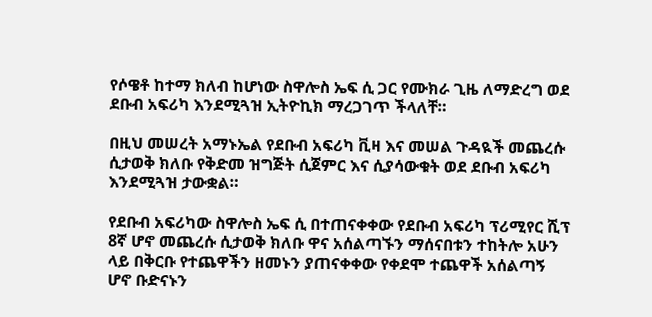የሶዌቶ ከተማ ክለብ ከሆነው ስዋሎስ ኤፍ ሲ ጋር የሙክራ ጊዜ ለማድረግ ወደ ደቡብ አፍሪካ እንደሚጓዝ ኢትዮኪክ ማረጋገጥ ችላለቸ።

በዚህ መሠረት አማኑኤል የደቡብ አፍሪካ ቪዛ እና መሠል ጉዳዪች መጨረሱ ሲታወቅ ክለቡ የቅድመ ዝግጅት ሲጀምር እና ሲያሳውቁት ወደ ደቡብ አፍሪካ እንደሚጓዝ ታውቋል።

የደቡብ አፍሪካው ስዋሎስ ኤፍ ሲ በተጠናቀቀው የደቡብ አፍሪካ ፕሪሚየር ሺፕ 8ኛ ሆኖ መጨረሱ ሲታወቅ ክለቡ ዋና አሰልጣኙን ማሰናበቱን ተከትሎ አሁን ላይ በቅርቡ የተጨዋችን ዘመኑን ያጠናቀቀው የቀደሞ ተጨዋች አሰልጣኝ ሆኖ ቡድናኑን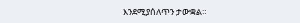እንደሚያሰለጥን ታውቋል።